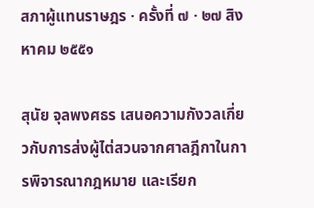สภาผู้แทนราษฎร · ครั้งที่ ๗ · ๒๗ สิงหาคม ๒๕๕๑

สุนัย จุลพงศธร เสนอความกังวลเกี่ยวกับการส่งผู้ไต่สวนจากศาลฎีกาในการพิจารณากฎหมาย และเรียก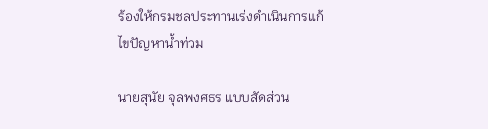ร้องให้กรมชลประทานเร่งดำเนินการแก้ไขปัญหาน้ำท่วม

นายสุนัย จุลพงศธร แบบสัดส่วน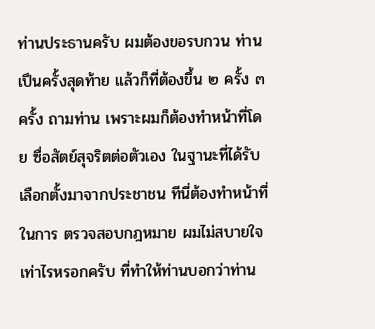ท่านประธานครับ ผมต้องขอรบกวน ท่านเปึนครั้งสุดท้าย แล้วก็ที่ต้องขึ้น ๒ ครั้ง ๓ ครั้ง ถามท่าน เพราะผมก็ต้องทําหน้าที่โดย ซื่อสัตย์สุจริตต่อตัวเอง ในฐานะที่ได้รับเลือกตั้งมาจากประชาชน ทีนี่ต้องทําหน้าที่ในการ ตรวจสอบกฎหมาย ผมไม่สบายใจเท่าไรหรอกครับ ที่ทําให้ท่านบอกว่าท่าน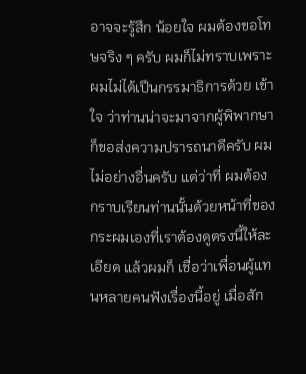อาจจะรู้สึก น้อยใจ ผมต้องขอโทษจริง ๆ ครับ ผมก็ไม่ทราบเพราะผมไม่ได้เปึนกรรมาธิการด้วย เข้าใจ ว่าท่านน่าจะมาจากผู้พิพากษา ก็ขอส่งความปรารถนาดีครับ ผมไม่อย่างอื่นครับ แต่ว่าที่ ผมต้องกราบเรียนท่านนั้นด้วยหน้าที่ของกระผมเองที่เราต้องดูตรงนี้ให้ละเอียด แล้วผมก็ เชื่อว่าเพื่อนผู้แทนหลายคนฟังเรื่องนี้อยู่ เมื่อสัก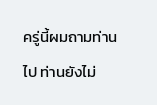ครู่นี้ผมถามท่านไป ท่านยังไม่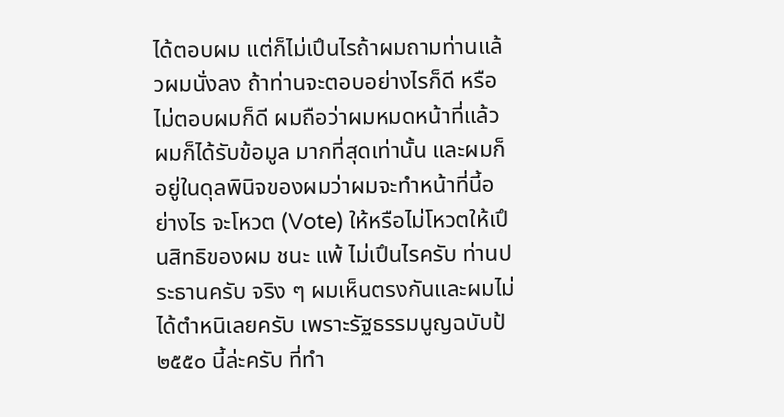ได้ตอบผม แต่ก็ไม่เปึนไรถ้าผมถามท่านแล้วผมนั่งลง ถ้าท่านจะตอบอย่างไรก็ดี หรือไม่ตอบผมก็ดี ผมถือว่าผมหมดหน้าที่แล้ว ผมก็ได้รับข้อมูล มากที่สุดเท่านั้น และผมก็อยู่ในดุลพินิจของผมว่าผมจะทําหน้าที่นี้อย่างไร จะโหวต (Vote) ให้หรือไม่โหวตให้เปึนสิทธิของผม ชนะ แพ้ ไม่เปึนไรครับ ท่านประธานครับ จริง ๆ ผมเห็นตรงกันและผมไม่ได้ตําหนิเลยครับ เพราะรัฐธรรมนูญฉบับป้ ๒๕๕๐ นี้ล่ะครับ ที่ทํา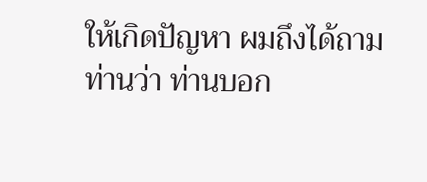ให้เกิดปัญหา ผมถึงได้ถามท่านว่า ท่านบอก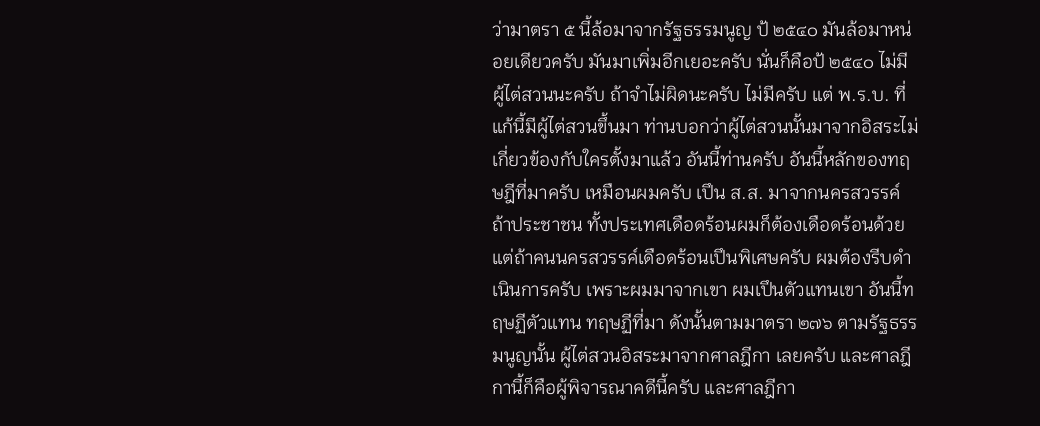ว่ามาตรา ๕ นี้ล้อมาจากรัฐธรรมนูญ ป้ ๒๕๔๐ มันล้อมาหน่อยเดียวครับ มันมาเพิ่มอีกเยอะครับ นั่นก็คือป้ ๒๕๔๐ ไม่มี ผู้ไต่สวนนะครับ ถ้าจําไม่ผิดนะครับ ไม่มีครับ แต่ พ.ร.บ. ที่แก้นี้มีผู้ไต่สวนขึ้นมา ท่านบอกว่าผู้ไต่สวนนั้นมาจากอิสระไม่เกี่ยวข้องกับใครตั้งมาแล้ว อันนี้ท่านครับ อันนี้หลักของทฤษฎีที่มาครับ เหมือนผมครับ เปึน ส.ส. มาจากนครสวรรค์ ถ้าประชาชน ทั้งประเทศเดือดร้อนผมก็ต้องเดือดร้อนด้วย แต่ถ้าคนนครสวรรค์เดือดร้อนเปึนพิเศษครับ ผมต้องรีบดําเนินการครับ เพราะผมมาจากเขา ผมเปึนตัวแทนเขา อันนี้ทฤษฏีตัวแทน ทฤษฏีที่มา ดังนั้นตามมาตรา ๒๗๖ ตามรัฐธรรมนูญนั้น ผู้ไต่สวนอิสระมาจากศาลฎีกา เลยครับ และศาลฎีกานี้ก็คือผู้พิจารณาคดีนี้ครับ และศาลฎีกา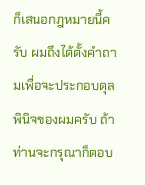ก็เสนอกฎหมายนี้ครับ ผมถึงได้ตั้งคําถามเพื่อจะประกอบดุลพินิจของผมครับ ถ้าท่านจะกรุณาก็ตอบ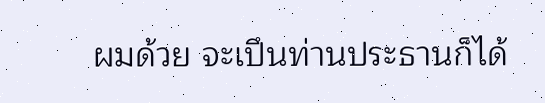ผมด้วย จะเปึนท่านประธานก็ได้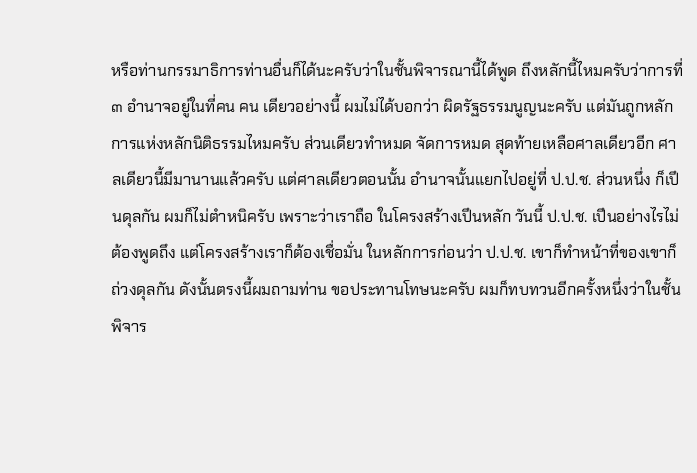หรือท่านกรรมาธิการท่านอื่นก็ได้นะครับว่าในชั้นพิจารณานี้ได้พูด ถึงหลักนี้ไหมครับว่าการที่ ๓ อํานาจอยู่ในที่คน คน เดียวอย่างนี้ ผมไม่ได้บอกว่า ผิดรัฐธรรมนูญนะครับ แต่มันถูกหลักการแห่งหลักนิติธรรมไหมครับ ส่วนเดียวทําหมด จัดการหมด สุดท้ายเหลือศาลเดียวอีก ศาลเดียวนี้มีมานานแล้วครับ แต่ศาลเดียวตอนนั้น อํานาจนั้นแยกไปอยู่ที่ ป.ป.ช. ส่วนหนึ่ง ก็เปึนดุลกัน ผมก็ไม่ตําหนิครับ เพราะว่าเราถือ ในโครงสร้างเปึนหลัก วันนี้ ป.ป.ช. เปึนอย่างไรไม่ต้องพูดถึง แต่โครงสร้างเราก็ต้องเชื่อมั่น ในหลักการก่อนว่า ป.ป.ช. เขาก็ทําหน้าที่ของเขาก็ถ่วงดุลกัน ดังนั้นตรงนี้ผมถามท่าน ขอประทานโทษนะครับ ผมก็ทบทวนอีกครั้งหนึ่งว่าในชั้นพิจาร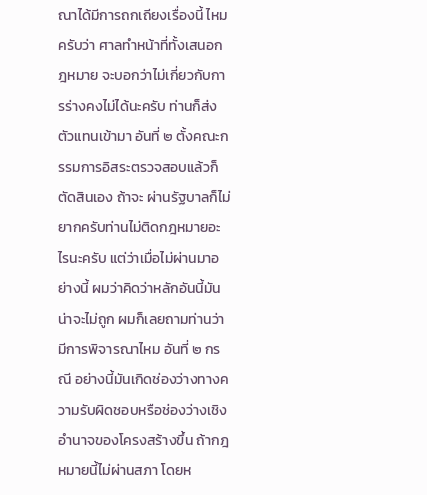ณาได้มีการถกเถียงเรื่องนี้ ไหมครับว่า ศาลทําหน้าที่ทั้งเสนอกฎหมาย จะบอกว่าไม่เกี่ยวกับการร่างคงไม่ได้นะครับ ท่านก็ส่งตัวแทนเข้ามา อันที่ ๒ ตั้งคณะกรรมการอิสระตรวจสอบแล้วก็ตัดสินเอง ถ้าจะ ผ่านรัฐบาลก็ไม่ยากครับท่านไม่ติดกฎหมายอะไรนะครับ แต่ว่าเมื่อไม่ผ่านมาอย่างนี้ ผมว่าคิดว่าหลักอันนี้มันน่าจะไม่ถูก ผมก็เลยถามท่านว่ามีการพิจารณาไหม อันที่ ๒ กรณี อย่างนี้มันเกิดช่องว่างทางความรับผิดชอบหรือช่องว่างเชิงอํานาจของโครงสร้างขึ้น ถ้ากฎหมายนี้ไม่ผ่านสภา โดยห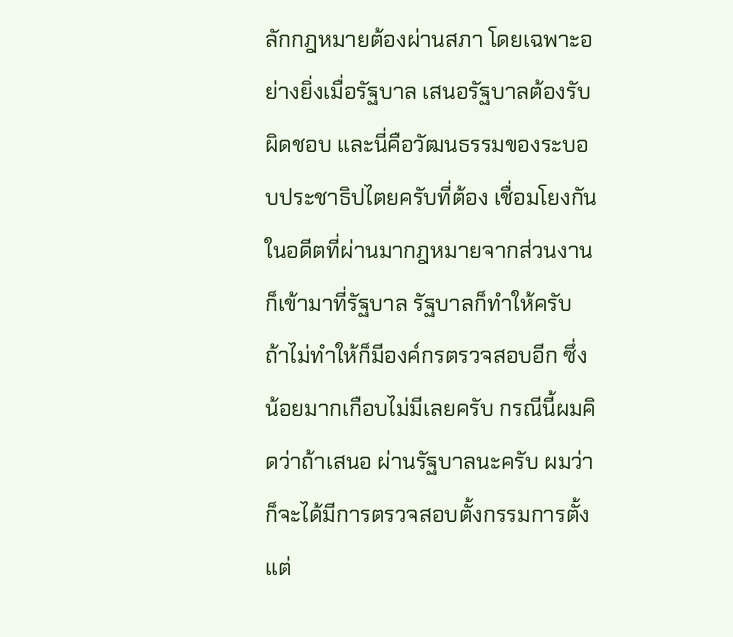ลักกฎหมายต้องผ่านสภา โดยเฉพาะอย่างยิ่งเมื่อรัฐบาล เสนอรัฐบาลต้องรับผิดชอบ และนี่คือวัฒนธรรมของระบอบประชาธิปไตยครับที่ต้อง เชื่อมโยงกัน ในอดีตที่ผ่านมากฎหมายจากส่วนงานก็เข้ามาที่รัฐบาล รัฐบาลก็ทําให้ครับ ถ้าไม่ทําให้ก็มีองค์กรตรวจสอบอีก ซึ่งน้อยมากเกือบไม่มีเลยครับ กรณีนี้ผมคิดว่าถ้าเสนอ ผ่านรัฐบาลนะครับ ผมว่าก็จะได้มีการตรวจสอบตั้งกรรมการตั้งแต่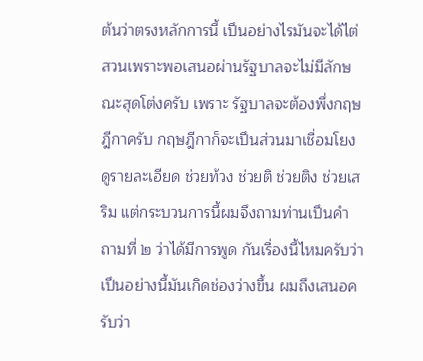ต้นว่าตรงหลักการนี้ เปึนอย่างไรมันจะได้ไต่สวนเพราะพอเสนอผ่านรัฐบาลจะไม่มีลักษณะสุดโต่งครับ เพราะ รัฐบาลจะต้องพึ่งกฤษฎีกาครับ กฤษฎีกาก็จะเปึนส่วนมาเชื่อมโยงดูรายละเอียด ช่วยท้วง ช่วยติ ช่วยติง ช่วยเสริม แต่กระบวนการนี้ผมจึงถามท่านเปึนคําถามที่ ๒ ว่าได้มีการพูด กันเรื่องนี้ไหมครับว่าเปึนอย่างนี้มันเกิดช่องว่างขึ้น ผมถึงเสนอครับว่า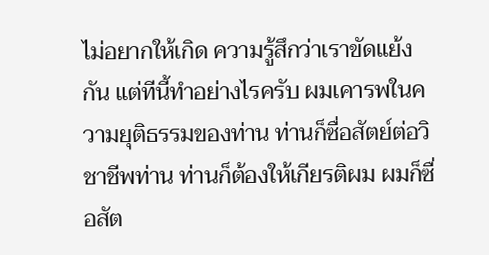ไม่อยากให้เกิด ความรู้สึกว่าเราขัดแย้งกัน แต่ทีนี้ทําอย่างไรครับ ผมเคารพในความยุติธรรมของท่าน ท่านก็ซื่อสัตย์ต่อวิชาชีพท่าน ท่านก็ต้องให้เกียรติผม ผมก็ซื่อสัต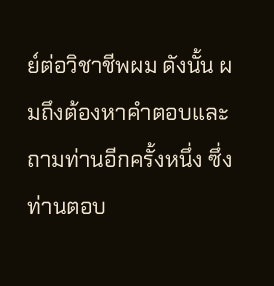ย์ต่อวิชาชีพผม ดังนั้น ผมถึงต้องหาคําตอบและถามท่านอีกครั้งหนึ่ง ซึ่งท่านตอบ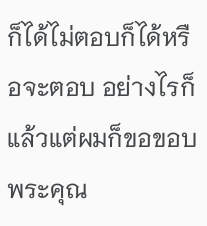ก็ได้ไม่ตอบก็ได้หรือจะตอบ อย่างไรก็แล้วแต่ผมก็ขอขอบพระคุณ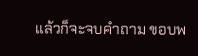แล้วก็จะจบคําถาม ขอบพ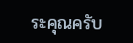ระคุณครับ